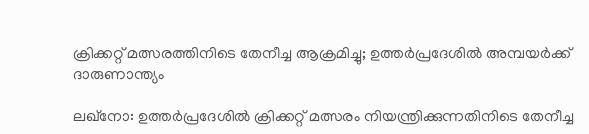ക്രിക്കറ്റ് മത്സരത്തിനിടെ തേനീച്ച ആക്രമിച്ചു; ഉത്തർപ്രദേശിൽ അമ്പയർക്ക് ദാരുണാന്ത്യം

ലഖ്നോ: ഉത്തർപ്രദേശിൽ ക്രിക്കറ്റ് മത്സരം നിയന്ത്രിക്കുന്നതിനിടെ തേനീച്ച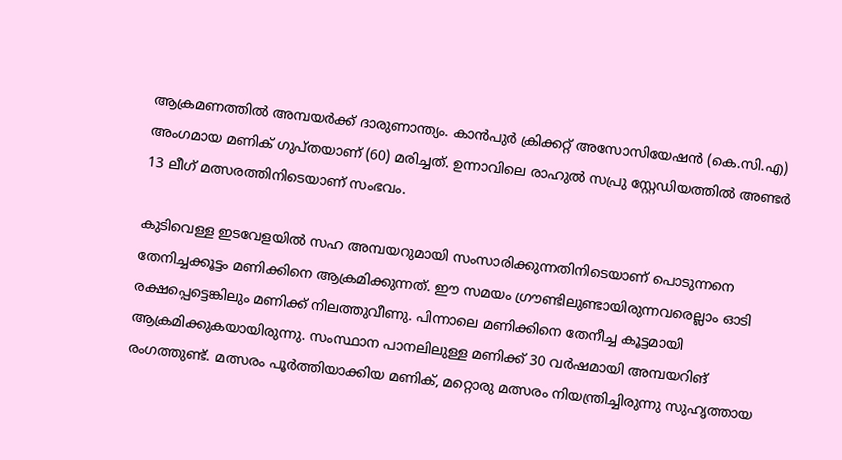ആക്രമണത്തിൽ അമ്പയർക്ക് ദാരുണാന്ത്യം. കാൻപുർ ക്രിക്കറ്റ് അസോസിയേഷൻ (കെ.സി.എ) അംഗമായ മണിക് ഗുപ്തയാണ് (60) മരിച്ചത്. ഉന്നാവിലെ രാഹുൽ സപ്രു സ്റ്റേഡിയത്തിൽ അണ്ടർ 13 ലീഗ് മത്സരത്തിനിടെയാണ് സംഭവം.

കുടിവെള്ള ഇടവേളയിൽ സഹ അമ്പയറുമായി സംസാരിക്കുന്നതിനിടെയാണ് പൊടുന്നനെ തേനിച്ചക്കൂട്ടം മണിക്കിനെ ആക്രമിക്കുന്നത്. ഈ സമയം ഗ്രൗണ്ടിലുണ്ടായിരുന്നവരെല്ലാം ഓടി രക്ഷപ്പെട്ടെങ്കിലും മണിക്ക് നിലത്തുവീണു. പിന്നാലെ മണിക്കിനെ തേനീച്ച കൂട്ടമായി ആക്രമിക്കുകയായിരുന്നു. സംസ്ഥാന പാനലിലുള്ള മണിക്ക് 30 വർഷമായി അമ്പയറിങ് രംഗത്തുണ്ട്. മത്സരം പൂർത്തിയാക്കിയ മണിക്, മറ്റൊരു മത്സരം നിയന്ത്രിച്ചിരുന്നു സുഹൃത്തായ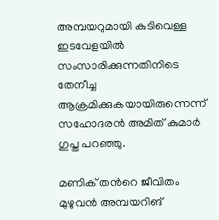അമ്പയറുമായി കുടിവെള്ള ഇടവേളയിൽ സംസാരിക്കുന്നതിനിടെ തേനീച്ച ആക്രമിക്കുകയായിരുന്നെന്ന് സഹോദരൻ അമിത് കുമാർ ഗുപ്ത പറഞ്ഞു.

മണിക് തന്‍റെ ജീവിതം മുഴുവൻ അമ്പയറിങ്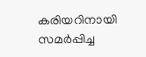കരിയറിനായി സമർപ്പിച്ച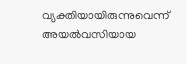വ്യക്തിയായിരുന്നുവെന്ന് അയൽവസിയായ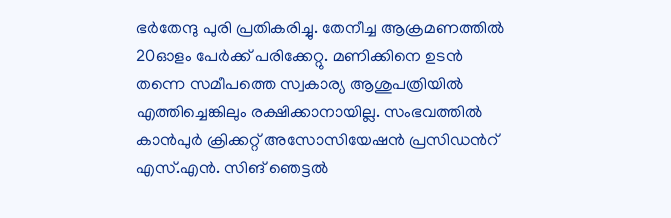ഭർതേന്ദു പുരി പ്രതികരിച്ചു. തേനീച്ച ആക്രമണത്തിൽ 20ഓളം പേർക്ക് പരിക്കേറ്റു. മണിക്കിനെ ഉടൻ തന്നെ സമീപത്തെ സ്വകാര്യ ആശുപത്രിയിൽ എത്തിച്ചെങ്കിലും രക്ഷിക്കാനായില്ല. സംഭവത്തിൽ കാൻപുർ ക്രിക്കറ്റ് അസോസിയേഷൻ പ്രസിഡന്‍റ് എസ്.എൻ. സിങ് ഞെട്ടൽ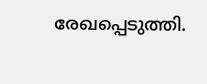രേഖപ്പെടുത്തി.